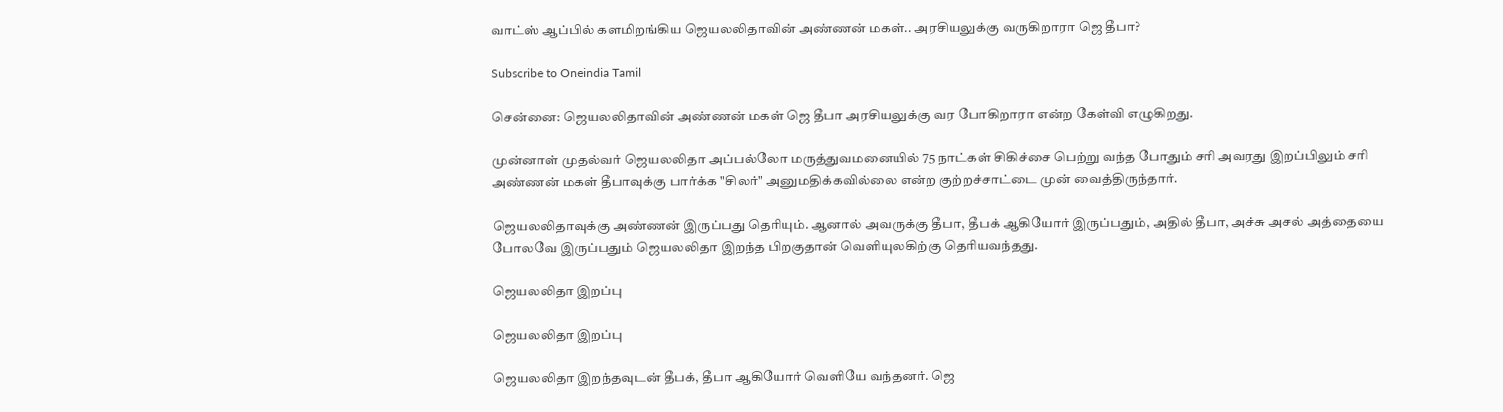வாட்ஸ் ஆப்பில் களமிறங்கிய ஜெயலலிதாவின் அண்ணன் மகள்.. அரசியலுக்கு வருகிறாரா ஜெ தீபா?

Subscribe to Oneindia Tamil

சென்னை: ஜெயலலிதாவின் அண்ணன் மகள் ஜெ தீபா அரசியலுக்கு வர போகிறாரா என்ற கேள்வி எழுகிறது.

முன்னாள் முதல்வர் ஜெயலலிதா அப்பல்லோ மருத்துவமனையில் 75 நாட்கள் சிகிச்சை பெற்று வந்த போதும் சரி அவரது இறப்பிலும் சரி அண்ணன் மகள் தீபாவுக்கு பார்க்க "சிலர்" அனுமதிக்கவில்லை என்ற குற்றச்சாட்டை முன் வைத்திருந்தார்.

ஜெயலலிதாவுக்கு அண்ணன் இருப்பது தெரியும். ஆனால் அவருக்கு தீபா, தீபக் ஆகியோர் இருப்பதும், அதில் தீபா, அச்சு அசல் அத்தையை போலவே இருப்பதும் ஜெயலலிதா இறந்த பிறகுதான் வெளியுலகிற்கு தெரியவந்தது.

ஜெயலலிதா இறப்பு

ஜெயலலிதா இறப்பு

ஜெயலலிதா இறந்தவுடன் தீபக், தீபா ஆகியோர் வெளியே வந்தனர். ஜெ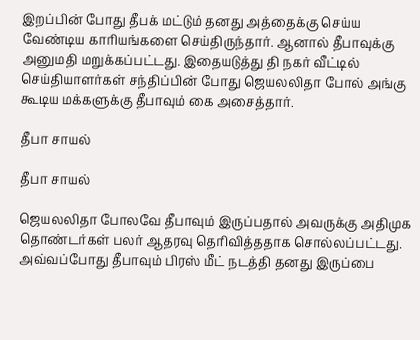இறப்பின் போது தீபக் மட்டும் தனது அத்தைக்கு செய்ய வேண்டிய காரியங்களை செய்திருந்தார். ஆனால் தீபாவுக்கு அனுமதி மறுக்கப்பட்டது. இதையடுத்து தி நகர் வீட்டில் செய்தியாளர்கள் சந்திப்பின் போது ஜெயலலிதா போல் அங்கு கூடிய மக்களுக்கு தீபாவும் கை அசைத்தார்.

தீபா சாயல்

தீபா சாயல்

ஜெயலலிதா போலவே தீபாவும் இருப்பதால் அவருக்கு அதிமுக தொண்டர்கள் பலர் ஆதரவு தெரிவித்ததாக சொல்லப்பட்டது. அவ்வப்போது தீபாவும் பிரஸ் மீட் நடத்தி தனது இருப்பை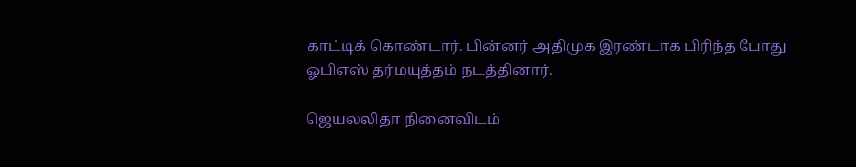காட்டிக் கொண்டார். பின்னர் அதிமுக இரண்டாக பிரிந்த போது ஓபிஎஸ் தர்மயுத்தம் நடத்தினார்.

ஜெயலலிதா நினைவிடம்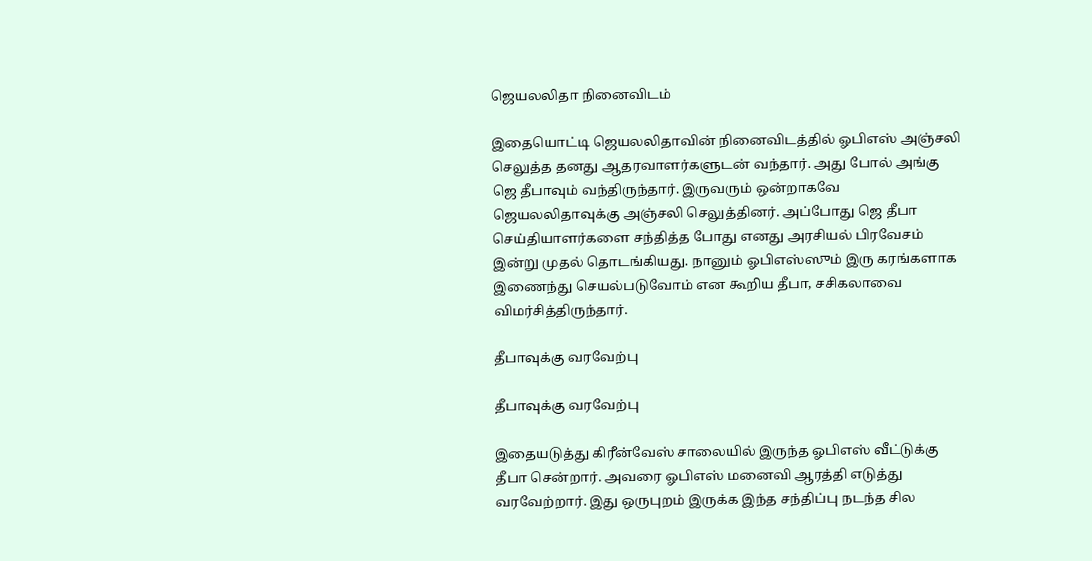ஜெயலலிதா நினைவிடம்

இதையொட்டி ஜெயலலிதாவின் நினைவிடத்தில் ஓபிஎஸ் அஞ்சலி செலுத்த தனது ஆதரவாளர்களுடன் வந்தார். அது போல் அங்கு ஜெ தீபாவும் வந்திருந்தார். இருவரும் ஒன்றாகவே ஜெயலலிதாவுக்கு அஞ்சலி செலுத்தினர். அப்போது ஜெ தீபா செய்தியாளர்களை சந்தித்த போது எனது அரசியல் பிரவேசம் இன்று முதல் தொடங்கியது. நானும் ஓபிஎஸ்ஸும் இரு கரங்களாக இணைந்து செயல்படுவோம் என கூறிய தீபா, சசிகலாவை விமர்சித்திருந்தார்.

தீபாவுக்கு வரவேற்பு

தீபாவுக்கு வரவேற்பு

இதையடுத்து கிரீன்வேஸ் சாலையில் இருந்த ஓபிஎஸ் வீட்டுக்கு தீபா சென்றார். அவரை ஓபிஎஸ் மனைவி ஆரத்தி எடுத்து வரவேற்றார். இது ஒருபுறம் இருக்க இந்த சந்திப்பு நடந்த சில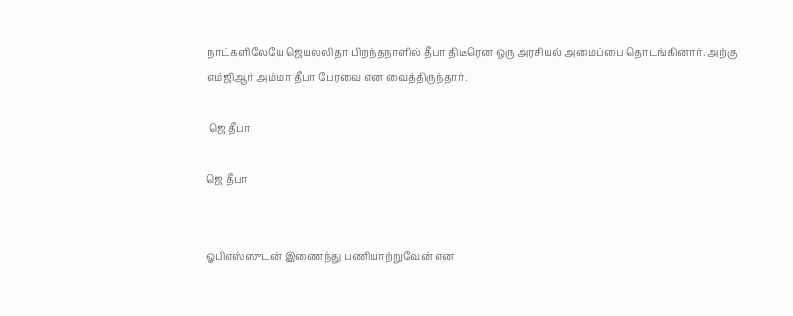நாட்களிலேயே ஜெயலலிதா பிறந்தநாளில் தீபா திடீரென ஒரு அரசியல் அமைப்பை தொடங்கினார். அற்கு எம்ஜிஆர் அம்மா தீபா பேரவை என வைத்திருந்தார்.

 ஜெ தீபா

ஜெ தீபா


ஓபிஎஸ்ஸுடன் இணைந்து பணியாற்றுவேன் என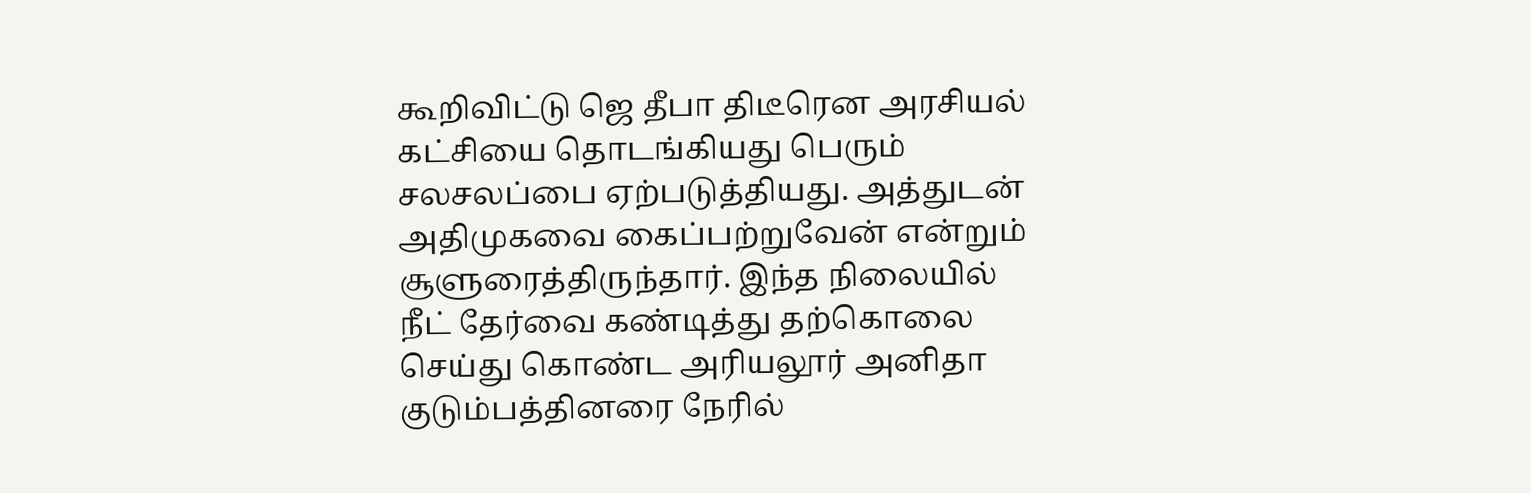கூறிவிட்டு ஜெ தீபா திடீரென அரசியல் கட்சியை தொடங்கியது பெரும் சலசலப்பை ஏற்படுத்தியது. அத்துடன் அதிமுகவை கைப்பற்றுவேன் என்றும் சூளுரைத்திருந்தார். இந்த நிலையில் நீட் தேர்வை கண்டித்து தற்கொலை செய்து கொண்ட அரியலூர் அனிதா குடும்பத்தினரை நேரில்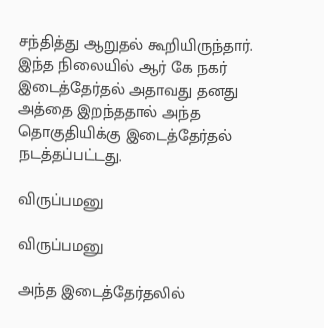சந்தித்து ஆறுதல் கூறியிருந்தார். இந்த நிலையில் ஆர் கே நகர் இடைத்தேர்தல் அதாவது தனது அத்தை இறந்ததால் அந்த தொகுதியிக்கு இடைத்தேர்தல் நடத்தப்பட்டது.

விருப்பமனு

விருப்பமனு

அந்த இடைத்தேர்தலில்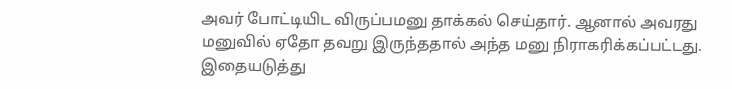அவர் போட்டியிட விருப்பமனு தாக்கல் செய்தார். ஆனால் அவரது மனுவில் ஏதோ தவறு இருந்ததால் அந்த மனு நிராகரிக்கப்பட்டது. இதையடுத்து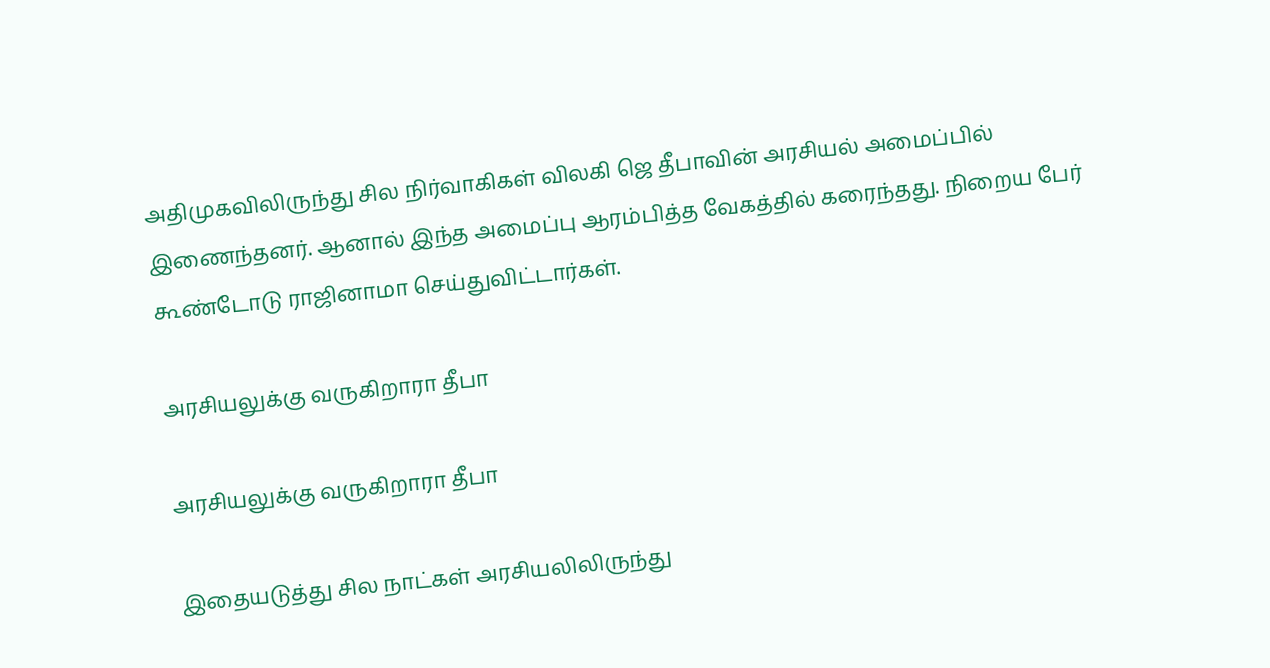அதிமுகவிலிருந்து சில நிர்வாகிகள் விலகி ஜெ தீபாவின் அரசியல் அமைப்பில் இணைந்தனர். ஆனால் இந்த அமைப்பு ஆரம்பித்த வேகத்தில் கரைந்தது. நிறைய பேர் கூண்டோடு ராஜினாமா செய்துவிட்டார்கள்.

அரசியலுக்கு வருகிறாரா தீபா

அரசியலுக்கு வருகிறாரா தீபா

இதையடுத்து சில நாட்கள் அரசியலிலிருந்து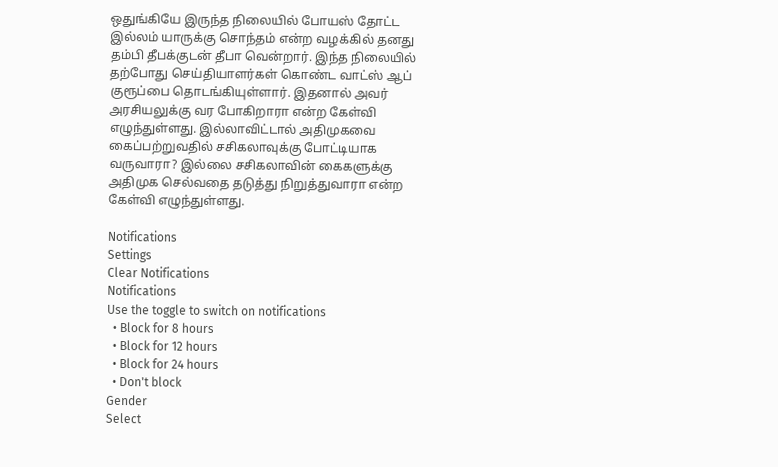ஒதுங்கியே இருந்த நிலையில் போயஸ் தோட்ட இல்லம் யாருக்கு சொந்தம் என்ற வழக்கில் தனது தம்பி தீபக்குடன் தீபா வென்றார். இந்த நிலையில் தற்போது செய்தியாளர்கள் கொண்ட வாட்ஸ் ஆப் குரூப்பை தொடங்கியுள்ளார். இதனால் அவர் அரசியலுக்கு வர போகிறாரா என்ற கேள்வி எழுந்துள்ளது. இல்லாவிட்டால் அதிமுகவை கைப்பற்றுவதில் சசிகலாவுக்கு போட்டியாக வருவாரா? இல்லை சசிகலாவின் கைகளுக்கு அதிமுக செல்வதை தடுத்து நிறுத்துவாரா என்ற கேள்வி எழுந்துள்ளது.

Notifications
Settings
Clear Notifications
Notifications
Use the toggle to switch on notifications
  • Block for 8 hours
  • Block for 12 hours
  • Block for 24 hours
  • Don't block
Gender
Select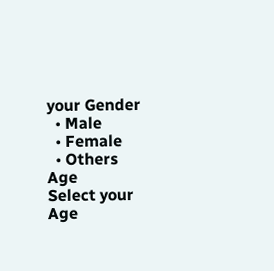your Gender
  • Male
  • Female
  • Others
Age
Select your Age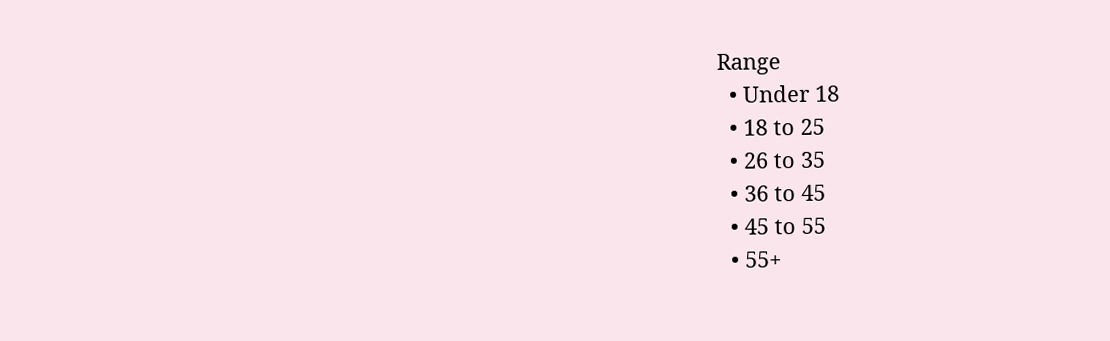Range
  • Under 18
  • 18 to 25
  • 26 to 35
  • 36 to 45
  • 45 to 55
  • 55+